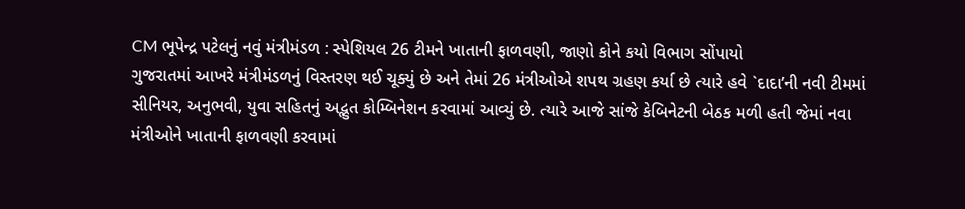CM ભૂપેન્દ્ર પટેલનું નવું મંત્રીમંડળ : સ્પેશિયલ 26 ટીમને ખાતાની ફાળવણી, જાણો કોને કયો વિભાગ સોંપાયો
ગુજરાતમાં આખરે મંત્રીમંડળનું વિસ્તરણ થઈ ચૂક્યું છે અને તેમાં 26 મંત્રીઓએ શપથ ગ્રહણ કર્યા છે ત્યારે હવે `દાદા’ની નવી ટીમમાં સીનિયર, અનુભવી, યુવા સહિતનું અદ્ભુત કોમ્બિનેશન કરવામાં આવ્યું છે. ત્યારે આજે સાંજે કેબિનેટની બેઠક મળી હતી જેમાં નવા મંત્રીઓને ખાતાની ફાળવણી કરવામાં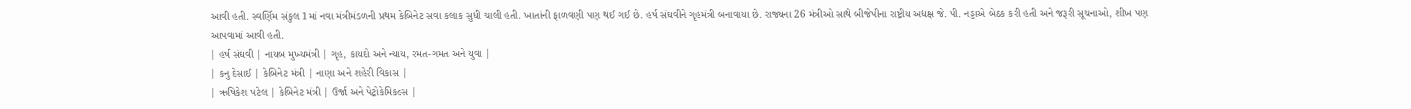આવી હતી. સ્વર્ણિમ સંકુલ 1માં નવા મંત્રીમંડળની પ્રથમ કેબિનેટ સવા કલાક સુધી ચાલી હતી. ખાતાંની ફાળવણી પણ થઈ ગઈ છે. હર્ષ સંઘવીને ગૃહમંત્રી બનાવાયા છે. રાજ્યના 26 મંત્રીઓ સાથે બીજેપીના રાષ્ટ્રીય અદ્યક્ષ જે. પી. નડ્ડાએ બેઠક કરી હતી અને જરૂરી સૂચનાઓ, શીખ પણ આપવામાં આવી હતી.
| હર્ષ સંઘવી | નાયબ મુખ્યમંત્રી | ગૃહ, કાયદો અને ન્યાય, રમત-ગમત અને યુવા |
| કનુ દેસાઈ | કેબિનેટ મંત્રી | નાણા અને શહેરી વિકાસ |
| ઋષિકેશ પટેલ | કેબિનેટ મંત્રી | ઉર્જા અને પેટ્રોકેમિકલ્સ |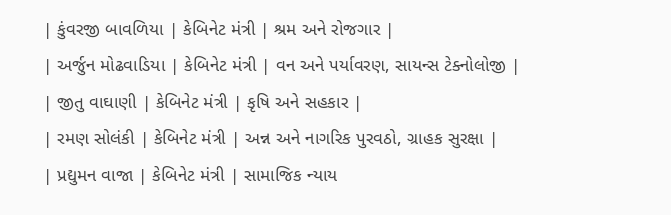| કુંવરજી બાવળિયા | કેબિનેટ મંત્રી | શ્રમ અને રોજગાર |
| અર્જુન મોઢવાડિયા | કેબિનેટ મંત્રી | વન અને પર્યાવરણ, સાયન્સ ટેક્નોલોજી |
| જીતુ વાઘાણી | કેબિનેટ મંત્રી | કૃષિ અને સહકાર |
| રમણ સોલંકી | કેબિનેટ મંત્રી | અન્ન અને નાગરિક પુરવઠો, ગ્રાહક સુરક્ષા |
| પ્રદ્યુમન વાજા | કેબિનેટ મંત્રી | સામાજિક ન્યાય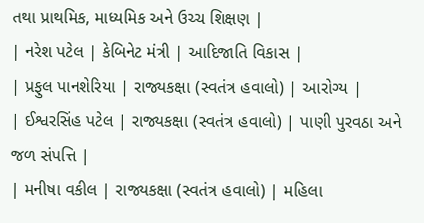તથા પ્રાથમિક, માધ્યમિક અને ઉચ્ચ શિક્ષણ |
| નરેશ પટેલ | કેબિનેટ મંત્રી | આદિજાતિ વિકાસ |
| પ્રફુલ પાનશેરિયા | રાજ્યકક્ષા (સ્વતંત્ર હવાલો) | આરોગ્ય |
| ઈશ્વરસિંહ પટેલ | રાજ્યકક્ષા (સ્વતંત્ર હવાલો) | પાણી પુરવઠા અને જળ સંપત્તિ |
| મનીષા વકીલ | રાજ્યકક્ષા (સ્વતંત્ર હવાલો) | મહિલા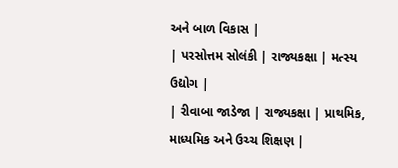અને બાળ વિકાસ |
| પરસોત્તમ સોલંકી | રાજ્યકક્ષા | મત્સ્ય ઉદ્યોગ |
| રીવાબા જાડેજા | રાજ્યકક્ષા | પ્રાથમિક, માધ્યમિક અને ઉચ્ચ શિક્ષણ |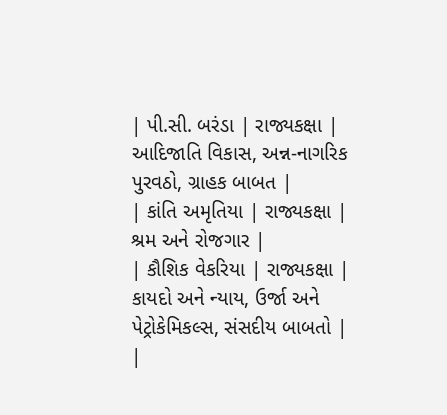| પી.સી. બરંડા | રાજ્યકક્ષા | આદિજાતિ વિકાસ, અન્ન-નાગરિક પુરવઠો, ગ્રાહક બાબત |
| કાંતિ અમૃતિયા | રાજ્યકક્ષા | શ્રમ અને રોજગાર |
| કૌશિક વેકરિયા | રાજ્યકક્ષા | કાયદો અને ન્યાય, ઉર્જા અને પેટ્રોકેમિકલ્સ, સંસદીય બાબતો |
|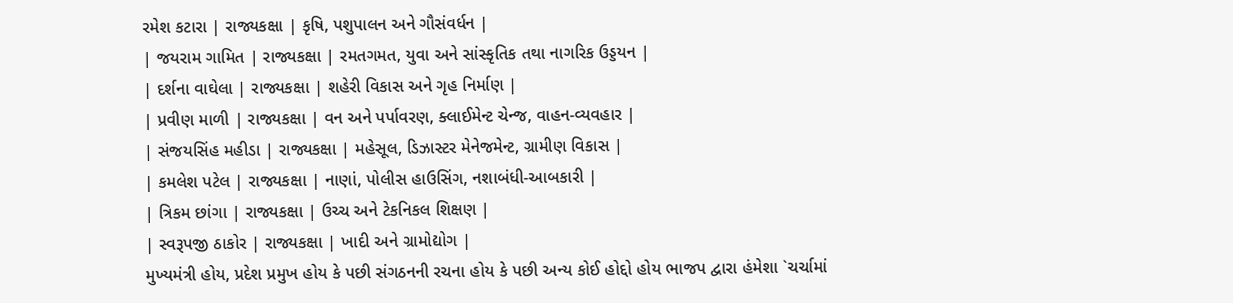રમેશ કટારા | રાજ્યકક્ષા | કૃષિ, પશુપાલન અને ગૌસંવર્ધન |
| જયરામ ગામિત | રાજ્યકક્ષા | રમતગમત, યુવા અને સાંસ્કૃતિક તથા નાગરિક ઉડ્ડયન |
| દર્શના વાઘેલા | રાજ્યકક્ષા | શહેરી વિકાસ અને ગૃહ નિર્માણ |
| પ્રવીણ માળી | રાજ્યકક્ષા | વન અને પર્પાવરણ, ક્લાઈમેન્ટ ચેન્જ, વાહન-વ્યવહાર |
| સંજયસિંહ મહીડા | રાજ્યકક્ષા | મહેસૂલ, ડિઝાસ્ટર મેનેજમેન્ટ, ગ્રામીણ વિકાસ |
| કમલેશ પટેલ | રાજ્યકક્ષા | નાણાં, પોલીસ હાઉસિંગ, નશાબંધી-આબકારી |
| ત્રિકમ છાંગા | રાજ્યકક્ષા | ઉચ્ચ અને ટેકનિકલ શિક્ષણ |
| સ્વરૂપજી ઠાકોર | રાજ્યકક્ષા | ખાદી અને ગ્રામોદ્યોગ |
મુખ્યમંત્રી હોય, પ્રદેશ પ્રમુખ હોય કે પછી સંગઠનની રચના હોય કે પછી અન્ય કોઈ હોદ્દો હોય ભાજપ દ્વારા હંમેશા `ચર્ચામાં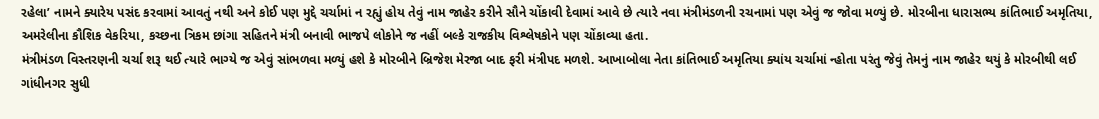રહેલા’ નામને ક્યારેય પસંદ કરવામાં આવતું નથી અને કોઈ પણ મુદ્દે ચર્ચામાં ન રહ્યું હોય તેવું નામ જાહેર કરીને સૌને ચોંકાવી દેવામાં આવે છે ત્યારે નવા મંત્રીમંડળની રચનામાં પણ એવું જ જોવા મળ્યું છે. મોરબીના ધારાસભ્ય કાંતિભાઈ અમૃતિયા, અમરેલીના કૌશિક વેકરિયા, કચ્છના ત્રિકમ છાંગા સહિતને મંત્રી બનાવી ભાજપે લોકોને જ નહીં બલ્કે રાજકીય વિશ્લેષકોને પણ ચોંકાવ્યા હતા.
મંત્રીમંડળ વિસ્તરણની ચર્ચા શરૂ થઈ ત્યારે ભાગ્યે જ એવું સાંભળવા મળ્યું હશે કે મોરબીને બ્રિજેશ મેરજા બાદ ફરી મંત્રીપદ મળશે. આખાબોલા નેતા કાંતિભાઈ અમૃતિયા ક્યાંય ચર્ચામાં ન્હોતા પરંતુ જેવું તેમનું નામ જાહેર થયું કે મોરબીથી લઈ ગાંધીનગર સુધી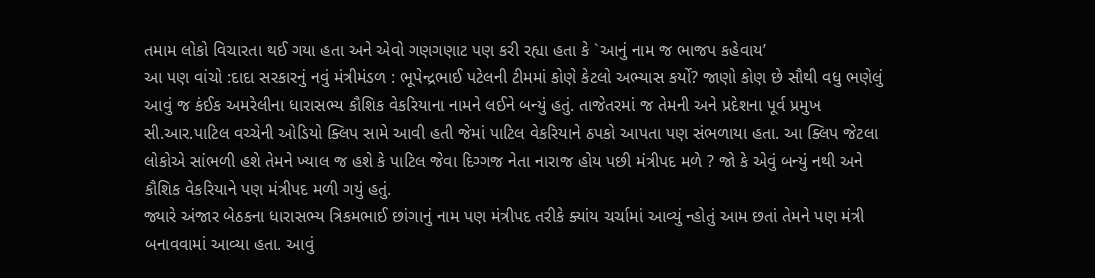તમામ લોકો વિચારતા થઈ ગયા હતા અને એવો ગણગણાટ પણ કરી રહ્યા હતા કે `આનું નામ જ ભાજપ કહેવાય’
આ પણ વાંચો :દાદા સરકારનું નવું મંત્રીમંડળ : ભૂપેન્દ્રભાઈ પટેલની ટીમમાં કોણે કેટલો અભ્યાસ કર્યો? જાણો કોણ છે સૌથી વધુ ભણેલું
આવું જ કંઈક અમરેલીના ધારાસભ્ય કૌશિક વેકરિયાના નામને લઈને બન્યું હતું. તાજેતરમાં જ તેમની અને પ્રદેશના પૂર્વ પ્રમુખ સી.આર.પાટિલ વચ્ચેની ઓડિયો ક્લિપ સામે આવી હતી જેમાં પાટિલ વેકરિયાને ઠપકો આપતા પણ સંભળાયા હતા. આ ક્લિપ જેટલા લોકોએ સાંભળી હશે તેમને ખ્યાલ જ હશે કે પાટિલ જેવા દિગ્ગજ નેતા નારાજ હોય પછી મંત્રીપદ મળે ? જો કે એવું બન્યું નથી અને કૌશિક વેકરિયાને પણ મંત્રીપદ મળી ગયું હતું.
જ્યારે અંજાર બેઠકના ધારાસભ્ય ત્રિકમભાઈ છાંગાનું નામ પણ મંત્રીપદ તરીકે ક્યાંય ચર્ચામાં આવ્યું ન્હોતું આમ છતાં તેમને પણ મંત્રી બનાવવામાં આવ્યા હતા. આવું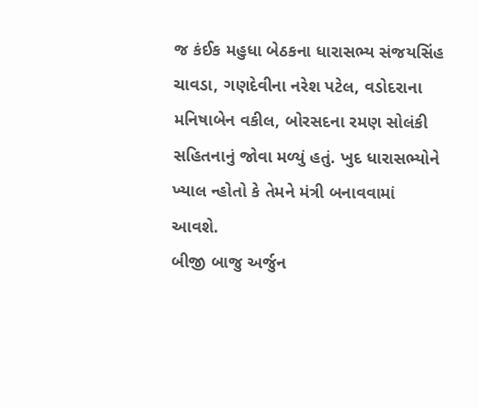જ કંઈક મહુધા બેઠકના ધારાસભ્ય સંજયસિંહ ચાવડા, ગણદેવીના નરેશ પટેલ, વડોદરાના મનિષાબેન વકીલ, બોરસદના રમણ સોલંકી સહિતનાનું જોવા મળ્યું હતું. ખુદ ધારાસભ્યોને ખ્યાલ ન્હોતો કે તેમને મંત્રી બનાવવામાં આવશે.
બીજી બાજુ અર્જુન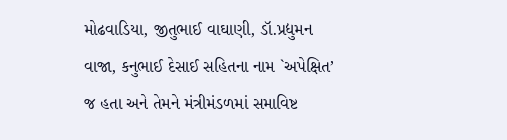મોઢવાડિયા, જીતુભાઈ વાઘાણી, ડૉ.પ્રદ્યુમન વાજા, કનુભાઈ દેસાઈ સહિતના નામ `અપેક્ષિત’ જ હતા અને તેમને મંત્રીમંડળમાં સમાવિષ્ટ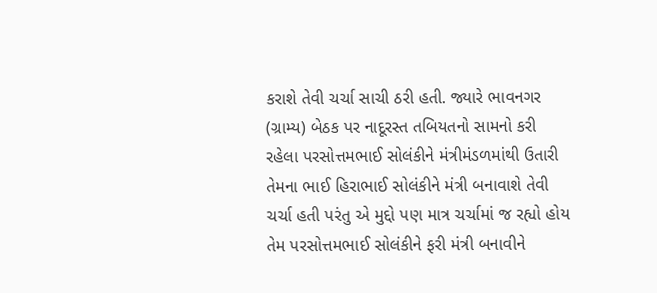કરાશે તેવી ચર્ચા સાચી ઠરી હતી. જ્યારે ભાવનગર (ગ્રામ્ય) બેઠક પર નાદૂરસ્ત તબિયતનો સામનો કરી રહેલા પરસોત્તમભાઈ સોલંકીને મંત્રીમંડળમાંથી ઉતારી તેમના ભાઈ હિરાભાઈ સોલંકીને મંત્રી બનાવાશે તેવી ચર્ચા હતી પરંતુ એ મુદ્દો પણ માત્ર ચર્ચામાં જ રહ્યો હોય તેમ પરસોત્તમભાઈ સોલંકીને ફરી મંત્રી બનાવીને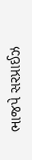ભાજપે સરપ્રાઈઝ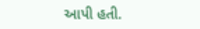આપી હતી.